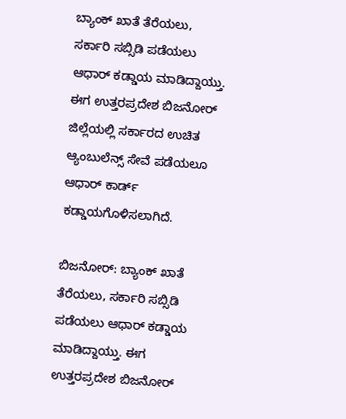ಬ್ಯಾಂಕ್‌ ಖಾತೆ ತೆರೆಯಲು, ಸರ್ಕಾರಿ ಸಬ್ಸಿಡಿ ಪಡೆಯಲು ಆಧಾರ್‌ ಕಡ್ಡಾಯ ಮಾಡಿದ್ದಾಯ್ತು. ಈಗ ಉತ್ತರಪ್ರದೇಶ ಬಿಜನೋರ್‌ ಜಿಲ್ಲೆಯಲ್ಲಿ ಸರ್ಕಾರದ ಉಚಿತ ಆ್ಯಂಬುಲೆನ್ಸ್‌ ಸೇವೆ ಪಡೆಯಲೂ ಆಧಾರ್‌ ಕಾರ್ಡ್‌ ಕಡ್ಡಾಯಗೊಳಿಸಲಾಗಿದೆ.

ಬಿಜನೋರ್‌: ಬ್ಯಾಂಕ್‌ ಖಾತೆ ತೆರೆಯಲು, ಸರ್ಕಾರಿ ಸಬ್ಸಿಡಿ ಪಡೆಯಲು ಆಧಾರ್‌ ಕಡ್ಡಾಯ ಮಾಡಿದ್ದಾಯ್ತು. ಈಗ ಉತ್ತರಪ್ರದೇಶ ಬಿಜನೋರ್‌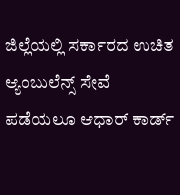ಜಿಲ್ಲೆಯಲ್ಲಿ ಸರ್ಕಾರದ ಉಚಿತ ಆ್ಯಂಬುಲೆನ್ಸ್‌ ಸೇವೆ ಪಡೆಯಲೂ ಆಧಾರ್‌ ಕಾರ್ಡ್‌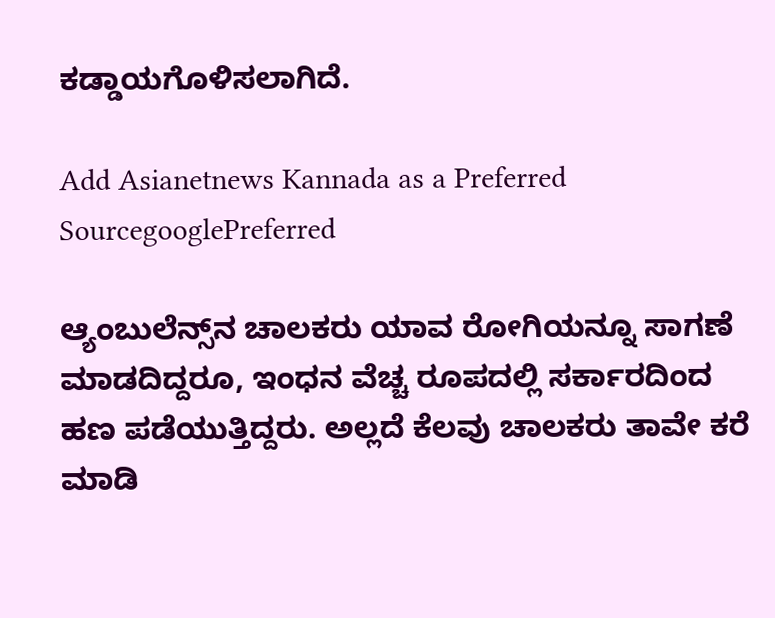ಕಡ್ಡಾಯಗೊಳಿಸಲಾಗಿದೆ.

Add Asianetnews Kannada as a Preferred SourcegooglePreferred

ಆ್ಯಂಬುಲೆನ್ಸ್‌ನ ಚಾಲಕರು ಯಾವ ರೋಗಿಯನ್ನೂ ಸಾಗಣೆ ಮಾಡದಿದ್ದರೂ, ಇಂಧನ ವೆಚ್ಚ ರೂಪದಲ್ಲಿ ಸರ್ಕಾರದಿಂದ ಹಣ ಪಡೆಯುತ್ತಿದ್ದರು. ಅಲ್ಲದೆ ಕೆಲವು ಚಾಲಕರು ತಾವೇ ಕರೆ ಮಾಡಿ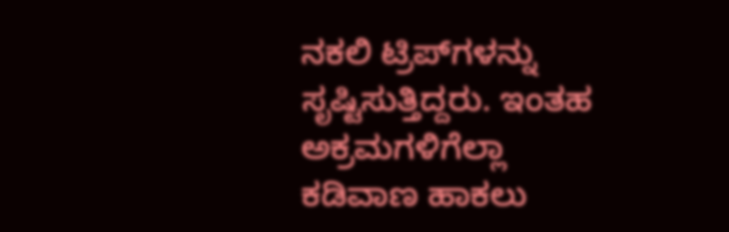ನಕಲಿ ಟ್ರಿಪ್‌ಗಳನ್ನು ಸೃಷ್ಟಿಸುತ್ತಿದ್ದರು. ಇಂತಹ ಅಕ್ರಮಗಳಿಗೆಲ್ಲಾ ಕಡಿವಾಣ ಹಾಕಲು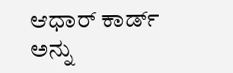ಆಧಾರ್‌ ಕಾರ್ಡ್‌ ಅನ್ನು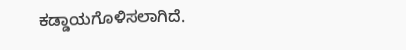ಕಡ್ಡಾಯಗೊಳಿಸಲಾಗಿದೆ.